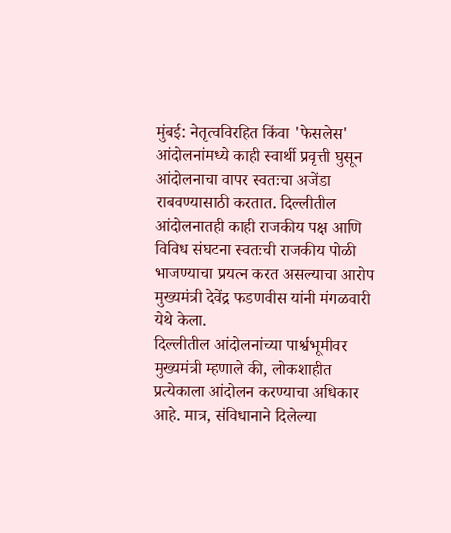मुंबई: नेतृत्वविरहित किंवा 'फेसलेस' आंदोलनांमध्ये काही स्वार्थी प्रवृत्ती घुसून आंदोलनाचा वापर स्वतःचा अजेंडा राबवण्यासाठी करतात. दिल्लीतील आंदोलनातही काही राजकीय पक्ष आणि विविध संघटना स्वतःची राजकीय पोळी भाजण्याचा प्रयत्न करत असल्याचा आरोप मुख्यमंत्री देवेंद्र फडणवीस यांनी मंगळवारी येथे केला.
दिल्लीतील आंदोलनांच्या पार्श्वभूमीवर मुख्यमंत्री म्हणाले की, लोकशाहीत प्रत्येकाला आंदोलन करण्याचा अधिकार आहे. मात्र, संविधानाने दिलेल्या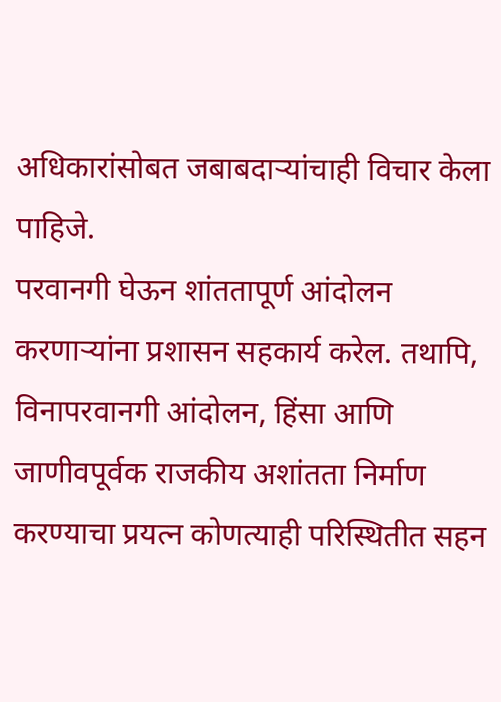अधिकारांसोबत जबाबदाऱ्यांचाही विचार केला पाहिजे.
परवानगी घेऊन शांततापूर्ण आंदोलन करणाऱ्यांना प्रशासन सहकार्य करेल. तथापि, विनापरवानगी आंदोलन, हिंसा आणि जाणीवपूर्वक राजकीय अशांतता निर्माण करण्याचा प्रयत्न कोणत्याही परिस्थितीत सहन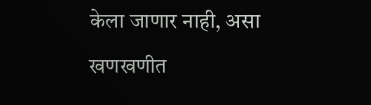केला जाणार नाही, असा खणखणीत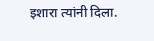इशारा त्यांनी दिला.